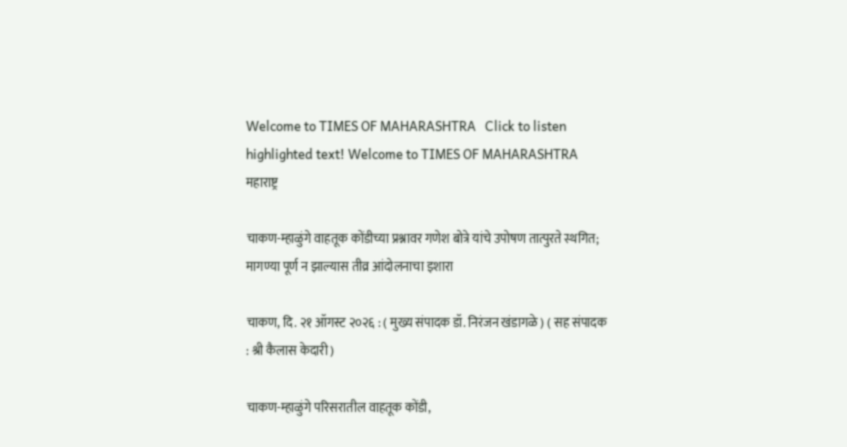Welcome to TIMES OF MAHARASHTRA   Click to listen highlighted text! Welcome to TIMES OF MAHARASHTRA
महाराष्ट्र

चाकण-म्हाळुंगे वाहतूक कोंडीच्या प्रश्नावर गणेश बोत्रे यांचे उपोषण तात्पुरते स्थगित; मागण्या पूर्ण न झाल्यास तीव्र आंदोलनाचा इशारा

चाकण, दि. २१ ऑगस्ट २०२६ : ( मुख्य संपादक डॉ. निरंजन खंडागळे ) ( सह संपादक : श्री कैलास केदारी )

चाकण-म्हाळुंगे परिसरातील वाहतूक कोंडी,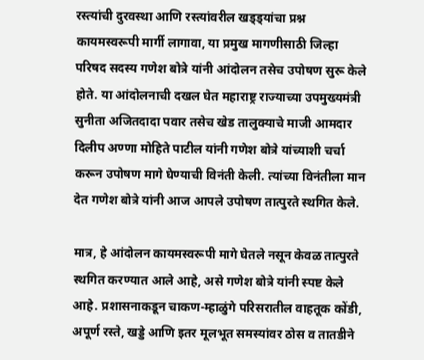रस्त्यांची दुरवस्था आणि रस्त्यांवरील खड्ड्यांचा प्रश्न कायमस्वरूपी मार्गी लागावा, या प्रमुख मागणीसाठी जिल्हा परिषद सदस्य गणेश बोत्रे यांनी आंदोलन तसेच उपोषण सुरू केले होते. या आंदोलनाची दखल घेत महाराष्ट्र राज्याच्या उपमुख्यमंत्री सुनीता अजितदादा पवार तसेच खेड तालुक्याचे माजी आमदार दिलीप अण्णा मोहिते पाटील यांनी गणेश बोत्रे यांच्याशी चर्चा करून उपोषण मागे घेण्याची विनंती केली. त्यांच्या विनंतीला मान देत गणेश बोत्रे यांनी आज आपले उपोषण तात्पुरते स्थगित केले.

मात्र, हे आंदोलन कायमस्वरूपी मागे घेतले नसून केवळ तात्पुरते स्थगित करण्यात आले आहे, असे गणेश बोत्रे यांनी स्पष्ट केले आहे. प्रशासनाकडून चाकण-म्हाळुंगे परिसरातील वाहतूक कोंडी, अपूर्ण रस्ते, खड्डे आणि इतर मूलभूत समस्यांवर ठोस व तातडीने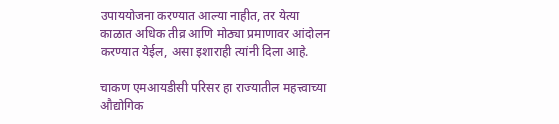उपाययोजना करण्यात आल्या नाहीत, तर येत्या काळात अधिक तीव्र आणि मोठ्या प्रमाणावर आंदोलन करण्यात येईल, असा इशाराही त्यांनी दिला आहे.

चाकण एमआयडीसी परिसर हा राज्यातील महत्त्वाच्या औद्योगिक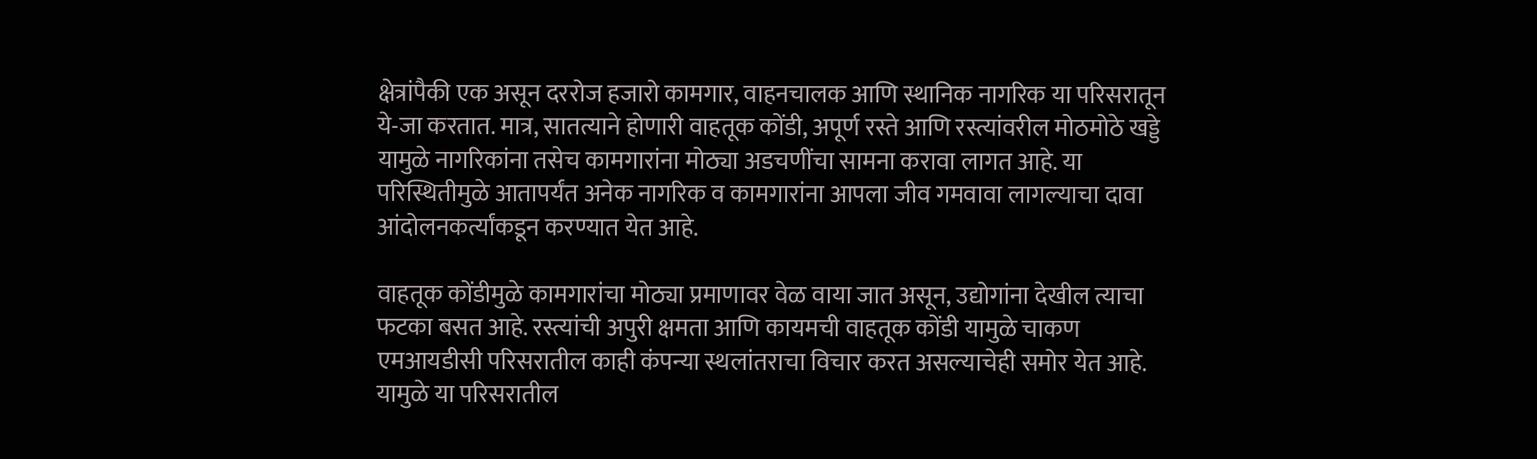क्षेत्रांपैकी एक असून दररोज हजारो कामगार, वाहनचालक आणि स्थानिक नागरिक या परिसरातून ये-जा करतात. मात्र, सातत्याने होणारी वाहतूक कोंडी, अपूर्ण रस्ते आणि रस्त्यांवरील मोठमोठे खड्डे यामुळे नागरिकांना तसेच कामगारांना मोठ्या अडचणींचा सामना करावा लागत आहे. या परिस्थितीमुळे आतापर्यंत अनेक नागरिक व कामगारांना आपला जीव गमवावा लागल्याचा दावा आंदोलनकर्त्यांकडून करण्यात येत आहे.

वाहतूक कोंडीमुळे कामगारांचा मोठ्या प्रमाणावर वेळ वाया जात असून, उद्योगांना देखील त्याचा फटका बसत आहे. रस्त्यांची अपुरी क्षमता आणि कायमची वाहतूक कोंडी यामुळे चाकण एमआयडीसी परिसरातील काही कंपन्या स्थलांतराचा विचार करत असल्याचेही समोर येत आहे. यामुळे या परिसरातील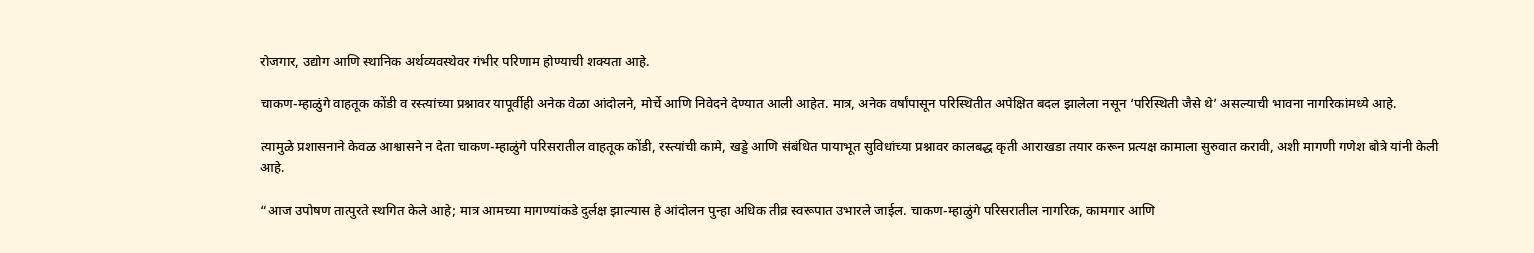रोजगार, उद्योग आणि स्थानिक अर्थव्यवस्थेवर गंभीर परिणाम होण्याची शक्यता आहे.

चाकण-म्हाळुंगे वाहतूक कोंडी व रस्त्यांच्या प्रश्नावर यापूर्वीही अनेक वेळा आंदोलने, मोर्चे आणि निवेदने देण्यात आली आहेत. मात्र, अनेक वर्षांपासून परिस्थितीत अपेक्षित बदल झालेला नसून ‘परिस्थिती जैसे थे’ असल्याची भावना नागरिकांमध्ये आहे.

त्यामुळे प्रशासनाने केवळ आश्वासने न देता चाकण-म्हाळुंगे परिसरातील वाहतूक कोंडी, रस्त्यांची कामे, खड्डे आणि संबंधित पायाभूत सुविधांच्या प्रश्नावर कालबद्ध कृती आराखडा तयार करून प्रत्यक्ष कामाला सुरुवात करावी, अशी मागणी गणेश बोत्रे यांनी केली आहे.

“आज उपोषण तात्पुरते स्थगित केले आहे; मात्र आमच्या मागण्यांकडे दुर्लक्ष झाल्यास हे आंदोलन पुन्हा अधिक तीव्र स्वरूपात उभारले जाईल. चाकण-म्हाळुंगे परिसरातील नागरिक, कामगार आणि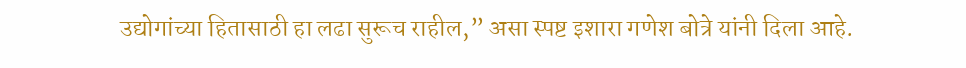उद्योगांच्या हितासाठी हा लढा सुरूच राहील,” असा स्पष्ट इशारा गणेश बोत्रे यांनी दिला आहे.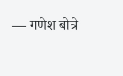— गणेश बोत्रे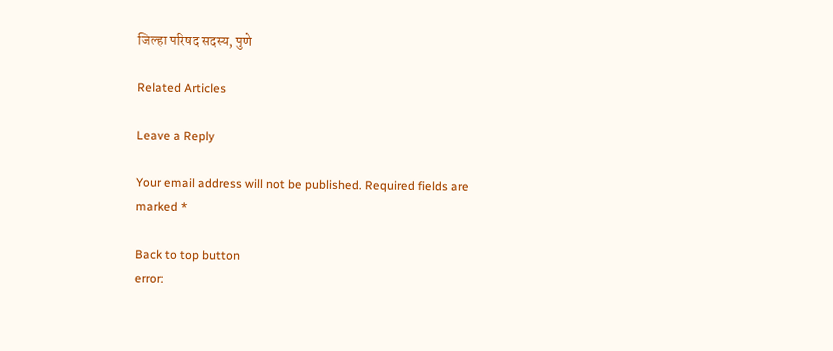जिल्हा परिषद सदस्य, पुणे

Related Articles

Leave a Reply

Your email address will not be published. Required fields are marked *

Back to top button
error: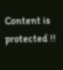Content is protected !!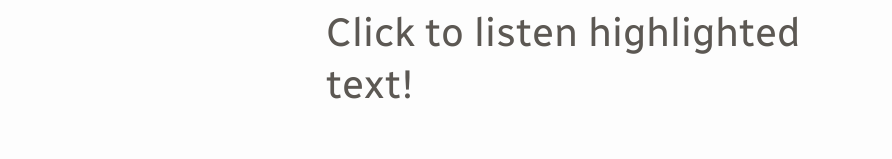Click to listen highlighted text!